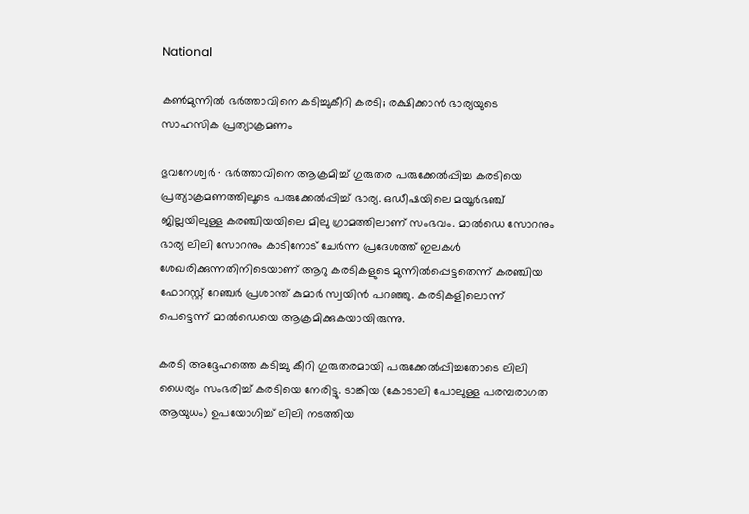National

കൺമുന്നിൽ ഭർത്താവിനെ കടിച്ചുകീറി കരടി; രക്ഷിക്കാൻ ഭാര്യയുടെ സാഹസിക പ്രത്യാക്രമണം

ഭുവനേശ്വർ ∙ ഭർത്താവിനെ ആക്രമിച്ച് ഗുരുതര പരുക്കേൽപ്പിച്ച കരടിയെ പ്രത്യാക്രമണത്തിലൂടെ പരുക്കേൽപ്പിച്ച് ഭാര്യ. ഒഡീഷയിലെ മയൂർഭഞ്ച് ജില്ലയിലുള്ള കരഞ്ചിയയിലെ മിലു ഗ്രാമത്തിലാണ് സംഭവം. മാൽഡെ സോറനും ഭാര്യ ലിലി സോറനും കാടിനോട് ചേർന്ന പ്രദേശത്ത് ഇലകൾ ശേഖരിക്കുന്നതിനിടെയാണ് ആറു കരടികളുടെ മുന്നിൽപ്പെട്ടതെന്ന് കരഞ്ചിയ ഫോറസ്റ്റ് റേഞ്ചർ പ്രശാന്ത് കുമാർ സ്വയിൻ പറഞ്ഞു. കരടികളിലൊന്ന് പെട്ടെന്ന് മാൽഡെയെ ആക്രമിക്കുകയായിരുന്നു.

കരടി അദ്ദേഹത്തെ കടിച്ചു കീറി ഗുരുതരമായി പരുക്കേൽപ്പിച്ചതോടെ ലിലി ധൈര്യം സംഭരിച്ച് കരടിയെ നേരിട്ടു. ടാങ്കിയ (കോടാലി പോലുള്ള പരമ്പരാഗത ആയുധം) ഉപയോഗിച്ച് ലിലി നടത്തിയ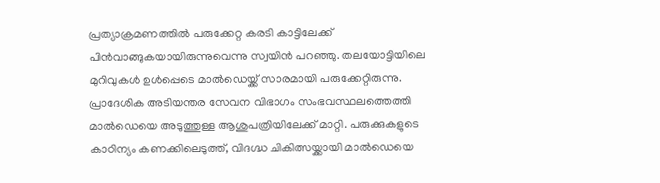പ്രത്യാക്രമണത്തിൽ പരുക്കേറ്റ കരടി കാട്ടിലേക്ക് പിൻവാങ്ങുകയായിരുന്നുവെന്നു സ്വയിൻ പറഞ്ഞു. തലയോട്ടിയിലെ മുറിവുകൾ ഉൾപ്പെടെ മാൽഡെയ്ക്ക് സാരമായി പരുക്കേറ്റിരുന്നു. പ്രാദേശിക അടിയന്തര സേവന വിഭാഗം സംഭവസ്ഥലത്തെത്തി മാൽഡെയെ അടുത്തുള്ള ആശുപത്രിയിലേക്ക് മാറ്റി. പരുക്കുകളുടെ കാഠിന്യം കണക്കിലെടുത്ത്, വിദഗ്ദ്ധ ചികിത്സയ്ക്കായി മാൽഡെയെ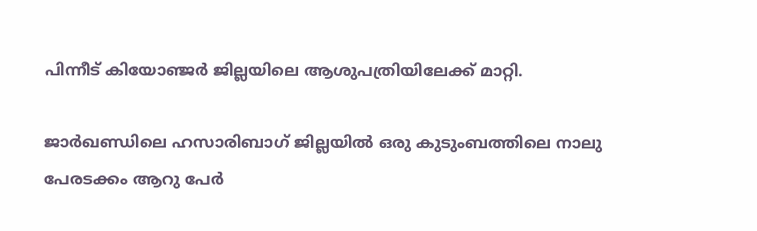പിന്നീട് കിയോഞ്ജർ ജില്ലയിലെ ആശുപത്രിയിലേക്ക് മാറ്റി.

ജാർഖണ്ഡിലെ ഹസാരിബാഗ് ജില്ലയിൽ ഒരു കുടുംബത്തിലെ നാലു പേരടക്കം ആറു പേർ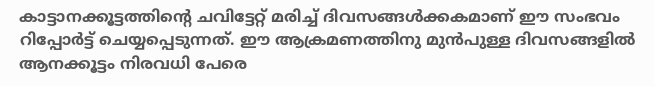കാട്ടാനക്കൂട്ടത്തിന്റെ ചവിട്ടേറ്റ് മരിച്ച് ദിവസങ്ങൾക്കകമാണ് ഈ സംഭവം റിപ്പോർട്ട് ചെയ്യപ്പെടുന്നത്. ഈ ആക്രമണത്തിനു മുൻപുള്ള ദിവസങ്ങളിൽ ആനക്കൂട്ടം നിരവധി പേരെ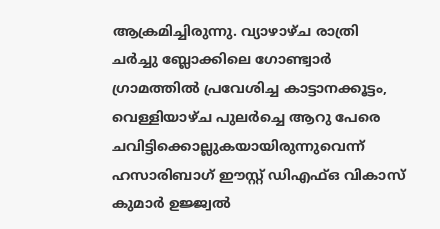ആക്രമിച്ചിരുന്നു. വ്യാഴാഴ്ച രാത്രി ചർച്ചു ബ്ലോക്കിലെ ഗോണ്ട്വാർ ഗ്രാമത്തിൽ പ്രവേശിച്ച കാട്ടാനക്കൂട്ടം, വെള്ളിയാഴ്ച പുലർച്ചെ ആറു പേരെ ചവിട്ടിക്കൊല്ലുകയായിരുന്നുവെന്ന് ഹസാരിബാഗ് ഈസ്റ്റ് ഡിഎഫ്ഒ വികാസ് കുമാർ ഉജ്ജ്വൽ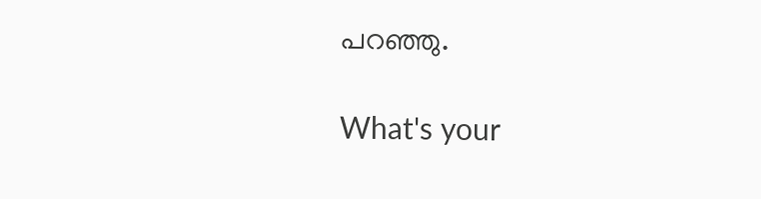പറഞ്ഞു.

What's your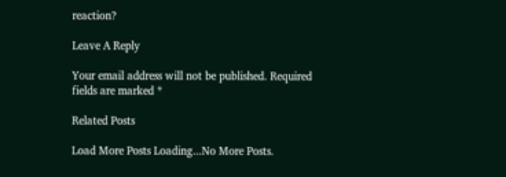reaction?

Leave A Reply

Your email address will not be published. Required fields are marked *

Related Posts

Load More Posts Loading...No More Posts.